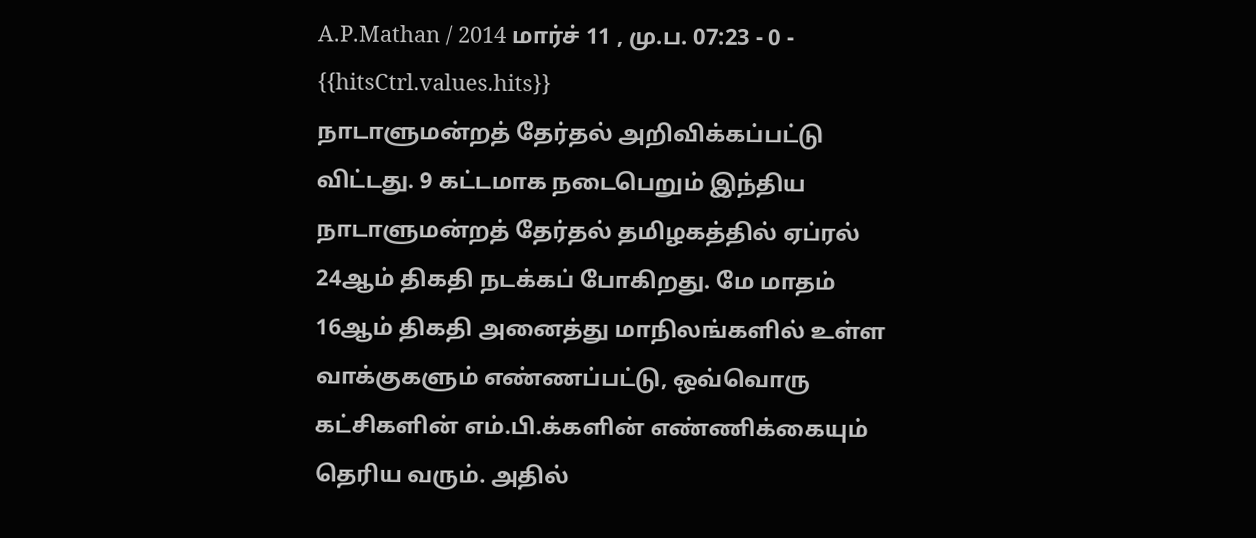A.P.Mathan / 2014 மார்ச் 11 , மு.ப. 07:23 - 0 - {{hitsCtrl.values.hits}}
நாடாளுமன்றத் தேர்தல் அறிவிக்கப்பட்டு விட்டது. 9 கட்டமாக நடைபெறும் இந்திய நாடாளுமன்றத் தேர்தல் தமிழகத்தில் ஏப்ரல் 24ஆம் திகதி நடக்கப் போகிறது. மே மாதம் 16ஆம் திகதி அனைத்து மாநிலங்களில் உள்ள வாக்குகளும் எண்ணப்பட்டு, ஒவ்வொரு கட்சிகளின் எம்.பி.க்களின் எண்ணிக்கையும் தெரிய வரும். அதில்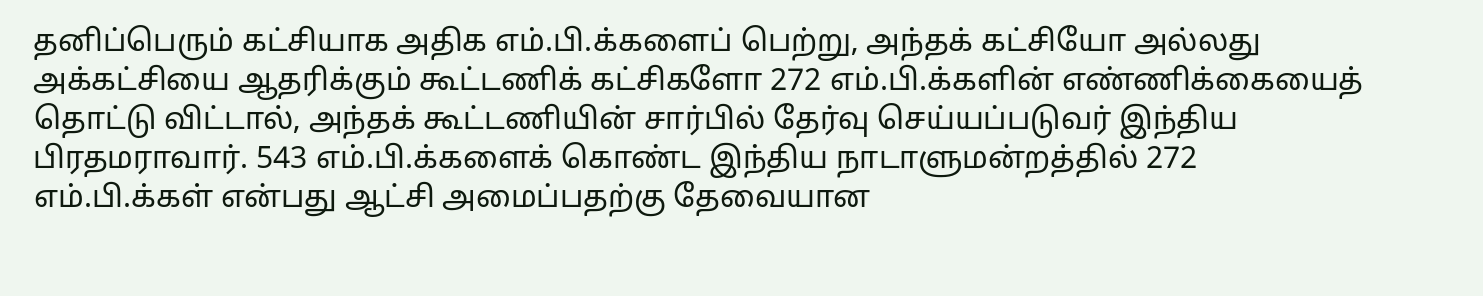தனிப்பெரும் கட்சியாக அதிக எம்.பி.க்களைப் பெற்று, அந்தக் கட்சியோ அல்லது அக்கட்சியை ஆதரிக்கும் கூட்டணிக் கட்சிகளோ 272 எம்.பி.க்களின் எண்ணிக்கையைத் தொட்டு விட்டால், அந்தக் கூட்டணியின் சார்பில் தேர்வு செய்யப்படுவர் இந்திய பிரதமராவார். 543 எம்.பி.க்களைக் கொண்ட இந்திய நாடாளுமன்றத்தில் 272 எம்.பி.க்கள் என்பது ஆட்சி அமைப்பதற்கு தேவையான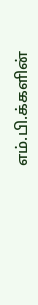எம்.பி.க்களின்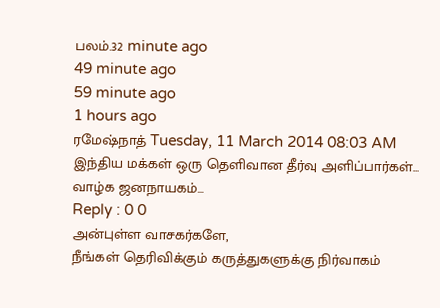பலம்.32 minute ago
49 minute ago
59 minute ago
1 hours ago
ரமேஷ்நாத் Tuesday, 11 March 2014 08:03 AM
இந்திய மக்கள் ஒரு தெளிவான தீர்வு அளிப்பார்கள்... வாழ்க ஜனநாயகம்...
Reply : 0 0
அன்புள்ள வாசகர்களே,
நீங்கள் தெரிவிக்கும் கருத்துகளுக்கு நிர்வாகம்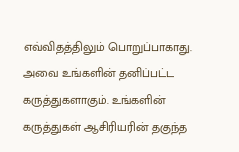எவ்விதத்திலும் பொறுப்பாகாது. அவை உங்களின் தனிப்பட்ட கருத்துகளாகும். உங்களின் கருத்துகள் ஆசிரியரின் தகுந்த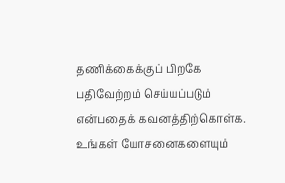தணிக்கைக்குப் பிறகே பதிவேற்றம் செய்யப்படும் என்பதைக் கவனத்திற்கொள்க. உங்கள் யோசனைகளையும்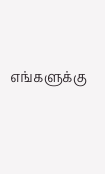எங்களுக்கு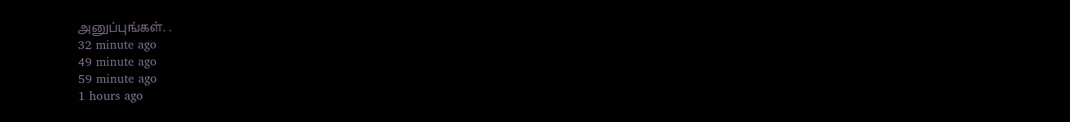அனுப்புங்கள். .
32 minute ago
49 minute ago
59 minute ago
1 hours ago